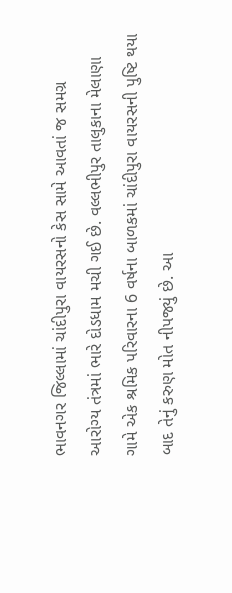ભાવનગર જિલ્લામાં ચાંદીપુરા વાયરસનો કેસ સામે આવતાં જ સમગ્ર આરોગ્ય તંત્રમાં ભારે દોડધામ મચી ગઈ છે. વલ્લભીપુર તાલુકાના મેલાણા ગામે એક શ્રમિક પરિવારના 6 વર્ષના બાળકમાં ચાંદીપુરા વાયરસની પુષ્ટિ થયા બાદ તેનું કરુણ મોત નીપજ્યું છે. આ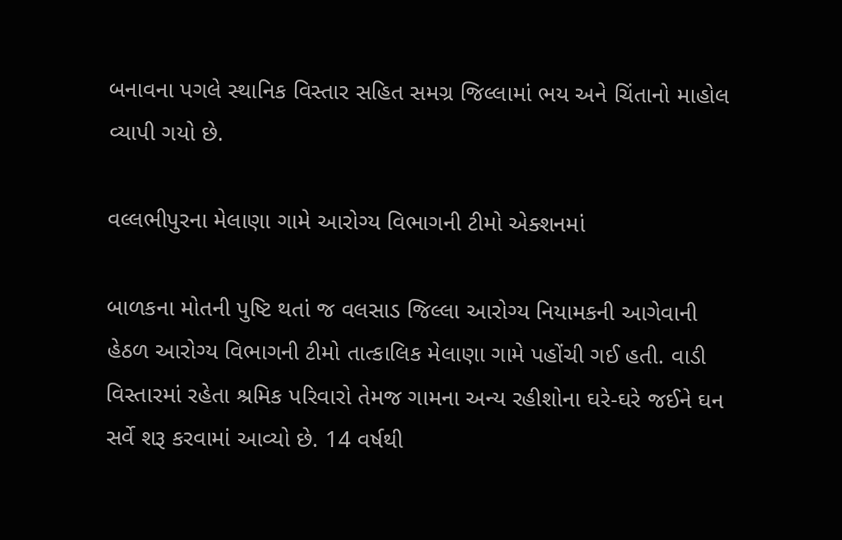બનાવના પગલે સ્થાનિક વિસ્તાર સહિત સમગ્ર જિલ્લામાં ભય અને ચિંતાનો માહોલ વ્યાપી ગયો છે.

વલ્લભીપુરના મેલાણા ગામે આરોગ્ય વિભાગની ટીમો એક્શનમાં

બાળકના મોતની પુષ્ટિ થતાં જ વલસાડ જિલ્લા આરોગ્ય નિયામકની આગેવાની હેઠળ આરોગ્ય વિભાગની ટીમો તાત્કાલિક મેલાણા ગામે પહોંચી ગઈ હતી. વાડી વિસ્તારમાં રહેતા શ્રમિક પરિવારો તેમજ ગામના અન્ય રહીશોના ઘરે-ઘરે જઈને ઘન સર્વે શરૂ કરવામાં આવ્યો છે. 14 વર્ષથી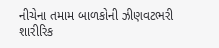નીચેના તમામ બાળકોની ઝીણવટભરી શારીરિક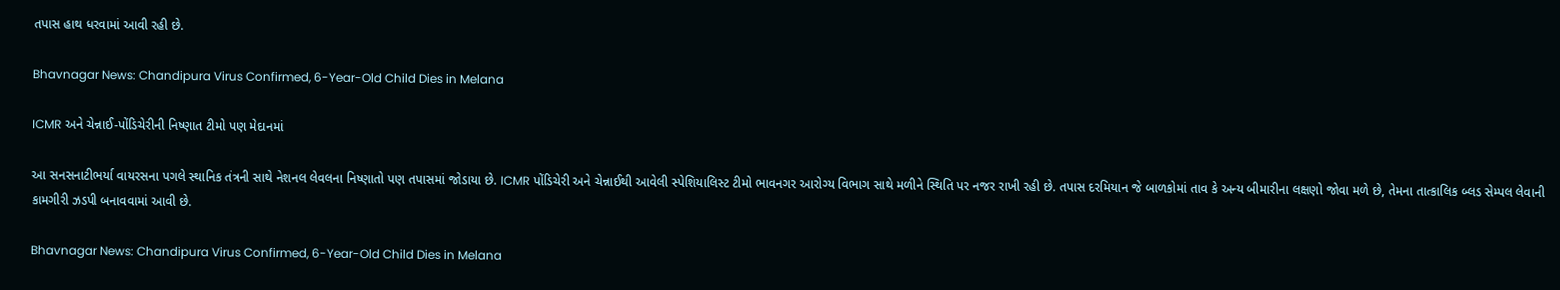તપાસ હાથ ધરવામાં આવી રહી છે.

Bhavnagar News: Chandipura Virus Confirmed, 6-Year-Old Child Dies in Melana

ICMR અને ચેન્નાઈ-પોંડિચેરીની નિષ્ણાત ટીમો પણ મેદાનમાં

આ સનસનાટીભર્યા વાયરસના પગલે સ્થાનિક તંત્રની સાથે નેશનલ લેવલના નિષ્ણાતો પણ તપાસમાં જોડાયા છે. ICMR પોંડિચેરી અને ચેન્નાઈથી આવેલી સ્પેશિયાલિસ્ટ ટીમો ભાવનગર આરોગ્ય વિભાગ સાથે મળીને સ્થિતિ પર નજર રાખી રહી છે. તપાસ દરમિયાન જે બાળકોમાં તાવ કે અન્ય બીમારીના લક્ષણો જોવા મળે છે, તેમના તાત્કાલિક બ્લડ સેમ્પલ લેવાની કામગીરી ઝડપી બનાવવામાં આવી છે.

Bhavnagar News: Chandipura Virus Confirmed, 6-Year-Old Child Dies in Melana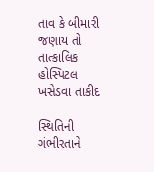તાવ કે બીમારી જણાય તો તાત્કાલિક હોસ્પિટલ ખસેડવા તાકીદ

સ્થિતિની ગંભીરતાને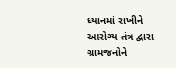ધ્યાનમાં રાખીને આરોગ્ય તંત્ર દ્વારા ગ્રામજનોને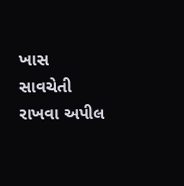ખાસ સાવચેતી રાખવા અપીલ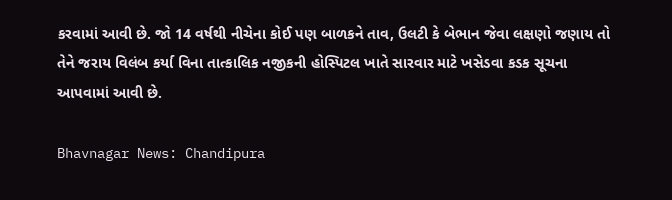કરવામાં આવી છે. જો 14 વર્ષથી નીચેના કોઈ પણ બાળકને તાવ, ઉલટી કે બેભાન જેવા લક્ષણો જણાય તો તેને જરાય વિલંબ કર્યા વિના તાત્કાલિક નજીકની હોસ્પિટલ ખાતે સારવાર માટે ખસેડવા કડક સૂચના આપવામાં આવી છે.

Bhavnagar News: Chandipura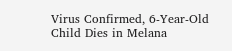Virus Confirmed, 6-Year-Old Child Dies in Melana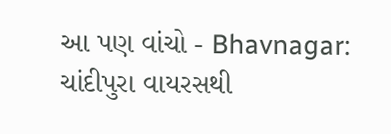આ પણ વાંચો - Bhavnagar: ચાંદીપુરા વાયરસથી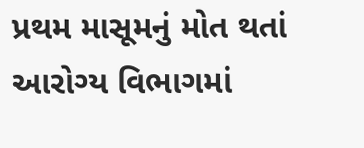પ્રથમ માસૂમનું મોત થતાં આરોગ્ય વિભાગમાં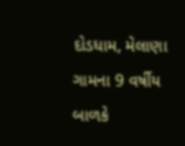દોડધામ, મેલાણા ગામના 9 વર્ષીય બાળકે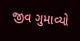જીવ ગુમાવ્યો